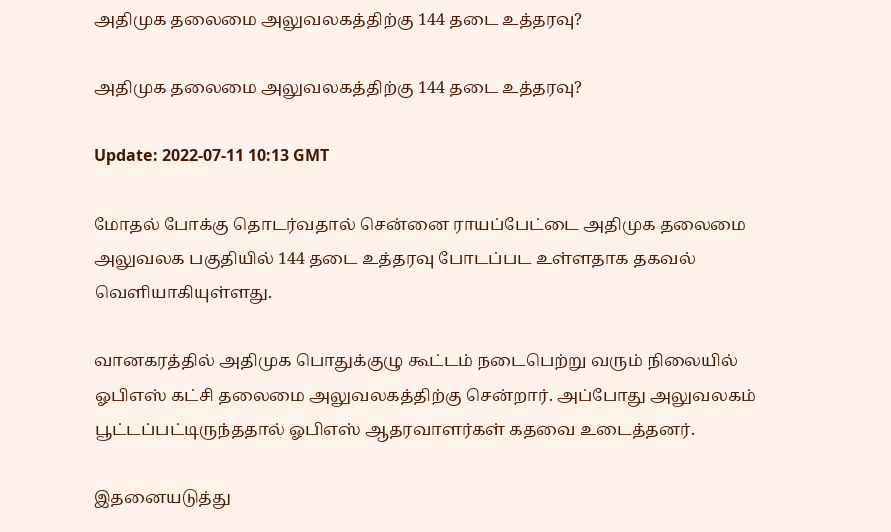அதிமுக தலைமை அலுவலகத்திற்கு 144 தடை உத்தரவு?

அதிமுக தலைமை அலுவலகத்திற்கு 144 தடை உத்தரவு?

Update: 2022-07-11 10:13 GMT

மோதல் போக்கு தொடர்வதால் சென்னை ராயப்பேட்டை அதிமுக தலைமை அலுவலக பகுதியில் 144 தடை உத்தரவு போடப்பட உள்ளதாக தகவல் வெளியாகியுள்ளது.

வானகரத்தில் அதிமுக பொதுக்குழு கூட்டம் நடைபெற்று வரும் நிலையில் ஓபிஎஸ் கட்சி தலைமை அலுவலகத்திற்கு சென்றார். அப்போது அலுவலகம் பூட்டப்பட்டிருந்ததால் ஓபிஎஸ் ஆதரவாளர்கள் கதவை உடைத்தனர்.

இதனையடுத்து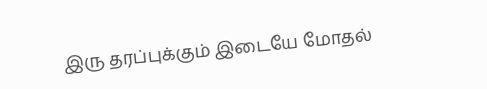இரு தரப்புக்கும் இடையே மோதல்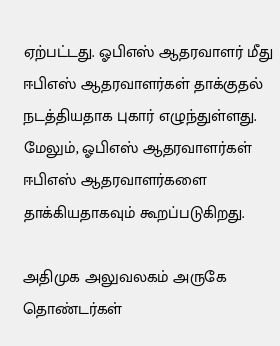ஏற்பட்டது. ஓபிஎஸ் ஆதரவாளர் மீது ஈபிஎஸ் ஆதரவாளர்கள் தாக்குதல் நடத்தியதாக புகார் எழுந்துள்ளது. மேலும், ஓபிஎஸ் ஆதரவாளர்கள் ஈபிஎஸ் ஆதரவாளர்களை தாக்கியதாகவும் கூறப்படுகிறது.

அதிமுக அலுவலகம் அருகே தொண்டர்கள்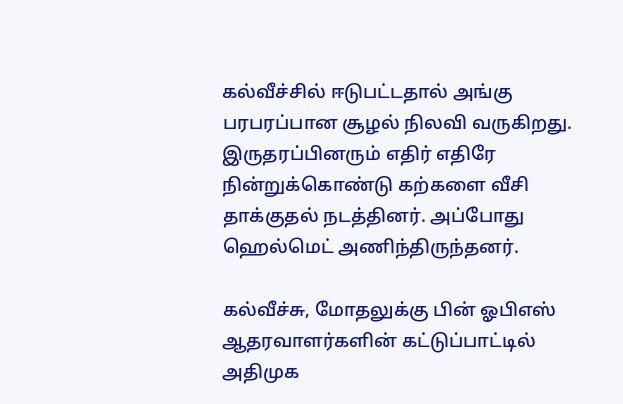கல்வீச்சில் ஈடுபட்டதால் அங்கு பரபரப்பான சூழல் நிலவி வருகிறது. இருதரப்பினரும் எதிர் எதிரே நின்றுக்கொண்டு கற்களை வீசி தாக்குதல் நடத்தினர். அப்போது ஹெல்மெட் அணிந்திருந்தனர்.

கல்வீச்சு, மோதலுக்கு பின் ஓபிஎஸ் ஆதரவாளர்களின் கட்டுப்பாட்டில் அதிமுக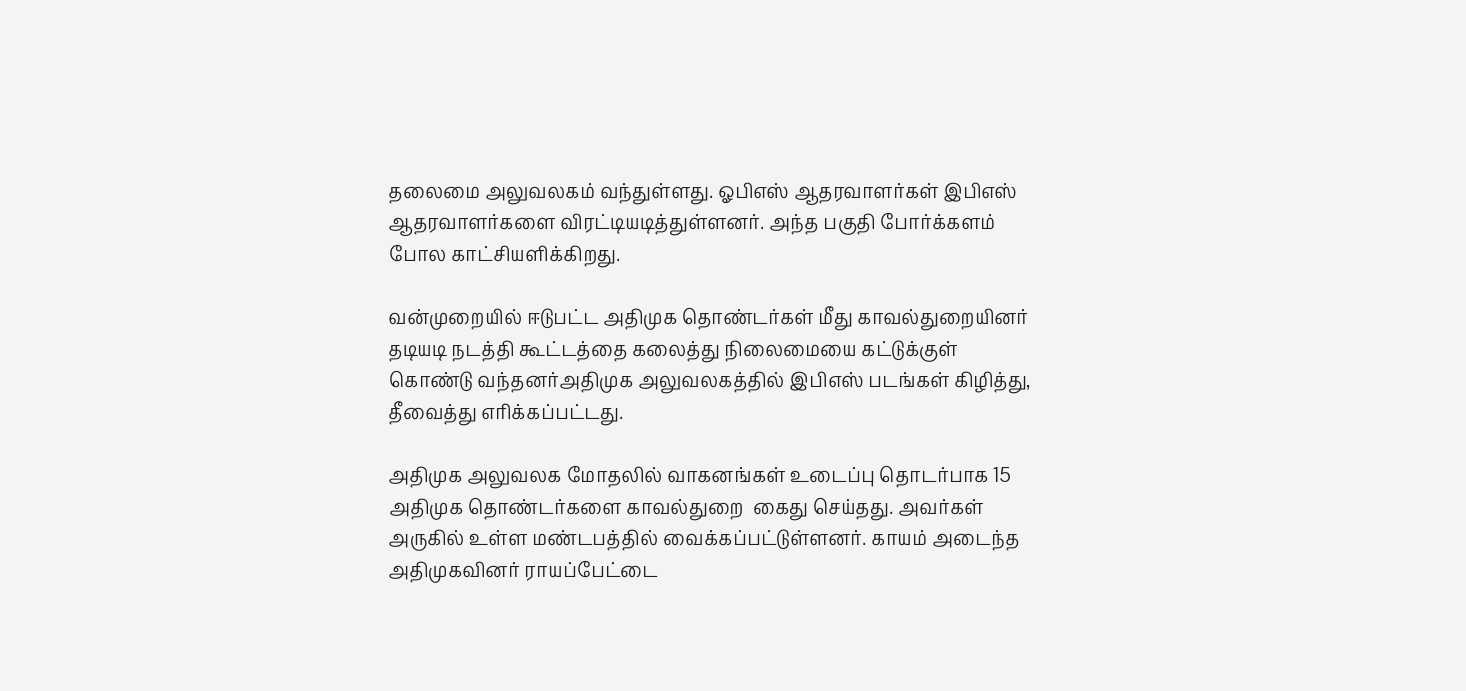தலைமை அலுவலகம் வந்துள்ளது. ஓபிஎஸ் ஆதரவாளர்கள் இபிஎஸ் ஆதரவாளர்களை விரட்டியடித்துள்ளனர். அந்த பகுதி போர்க்களம் போல காட்சியளிக்கிறது.

வன்முறையில் ஈடுபட்ட அதிமுக தொண்டர்கள் மீது காவல்துறையினர் தடியடி நடத்தி கூட்டத்தை கலைத்து நிலைமையை கட்டுக்குள் கொண்டு வந்தனர்அதிமுக அலுவலகத்தில் இபிஎஸ் படங்கள் கிழித்து, தீவைத்து எரிக்கப்பட்டது.

அதிமுக அலுவலக மோதலில் வாகனங்கள் உடைப்பு தொடர்பாக 15 அதிமுக தொண்டர்களை காவல்துறை  கைது செய்தது. அவர்கள் அருகில் உள்ள மண்டபத்தில் வைக்கப்பட்டுள்ளனர். காயம் அடைந்த அதிமுகவினர் ராயப்பேட்டை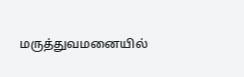மருத்துவமனையில்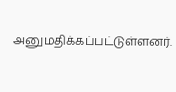அனுமதிக்கப்பட்டுள்ளனர்.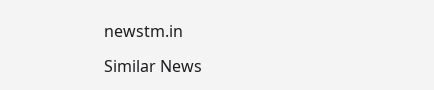newstm.in

Similar News